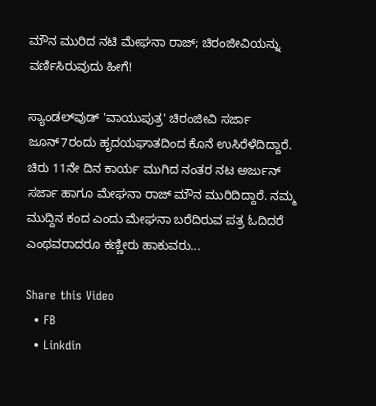ಮೌನ ಮುರಿದ ನಟಿ ಮೇಘನಾ ರಾಜ್‌; ಚಿರಂಜೀವಿಯನ್ನು ವರ್ಣಿಸಿರುವುದು ಹೀಗೆ!

ಸ್ಯಾಂಡಲ್‌ವುಡ್‌ 'ವಾಯುಪುತ್ರ' ಚಿರಂಜೀವಿ ಸರ್ಜಾ ಜೂನ್‌7ರಂದು ಹೃದಯಘಾತದಿಂದ ಕೊನೆ ಉಸಿರೆಳೆದಿದ್ದಾರೆ. ಚಿರು 11ನೇ ದಿನ ಕಾರ್ಯ ಮುಗಿದ ನಂತರ ನಟ ಅರ್ಜುನ್ ಸರ್ಜಾ ಹಾಗೂ ಮೇಘನಾ ರಾಜ್‌ ಮೌನ ಮುರಿದಿದ್ದಾರೆ. ನಮ್ಮ ಮುದ್ದಿನ ಕಂದ ಎಂದು ಮೇಘನಾ ಬರೆದಿರುವ ಪತ್ರ ಓದಿದರೆ ಎಂಥವರಾದರೂ ಕಣ್ಣೀರು ಹಾಕುವರು...

Share this Video
  • FB
  • Linkdin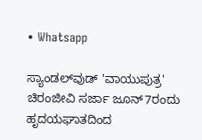• Whatsapp

ಸ್ಯಾಂಡಲ್‌ವುಡ್‌ 'ವಾಯುಪುತ್ರ' ಚಿರಂಜೀವಿ ಸರ್ಜಾ ಜೂನ್‌7ರಂದು ಹೃದಯಘಾತದಿಂದ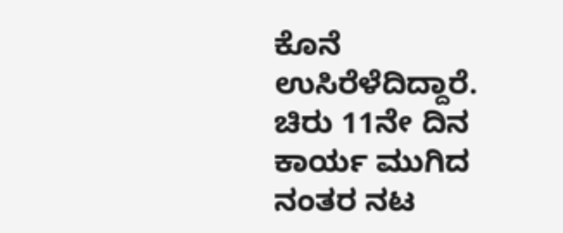ಕೊನೆ ಉಸಿರೆಳೆದಿದ್ದಾರೆ. ಚಿರು 11ನೇ ದಿನ ಕಾರ್ಯ ಮುಗಿದ ನಂತರ ನಟ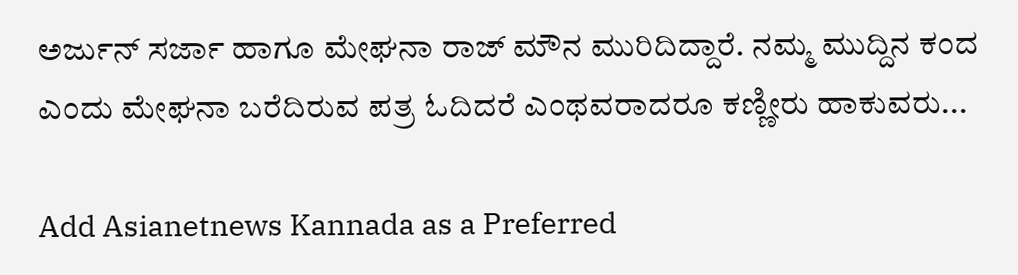ಅರ್ಜುನ್ ಸರ್ಜಾ ಹಾಗೂ ಮೇಘನಾ ರಾಜ್‌ ಮೌನ ಮುರಿದಿದ್ದಾರೆ. ನಮ್ಮ ಮುದ್ದಿನ ಕಂದ ಎಂದು ಮೇಘನಾ ಬರೆದಿರುವ ಪತ್ರ ಓದಿದರೆ ಎಂಥವರಾದರೂ ಕಣ್ಣೀರು ಹಾಕುವರು...

Add Asianetnews Kannada as a Preferred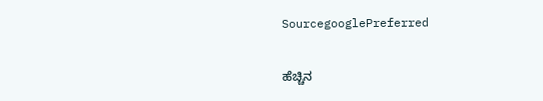SourcegooglePreferred

ಹೆಚ್ಚಿನ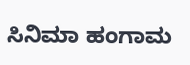ಸಿನಿಮಾ ಹಂಗಾಮ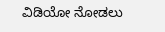ವಿಡಿಯೋ ನೋಡಲು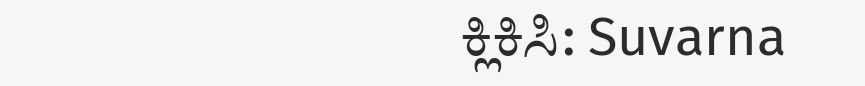ಕ್ಲಿಕಿಸಿ: Suvarna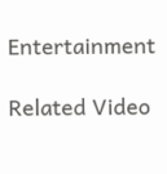Entertainment

Related Video